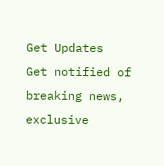Get Updates
Get notified of breaking news, exclusive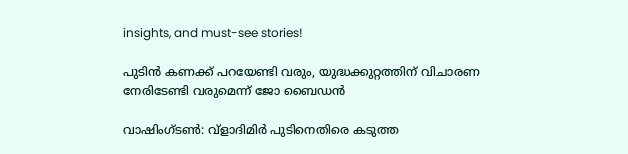insights, and must-see stories!

പുടിന്‍ കണക്ക് പറയേണ്ടി വരും, യുദ്ധക്കുറ്റത്തിന് വിചാരണ നേരിടേണ്ടി വരുമെന്ന് ജോ ബൈഡന്‍

വാഷിംഗ്ടണ്‍: വ്‌ളാദിമിര്‍ പുടിനെതിരെ കടുത്ത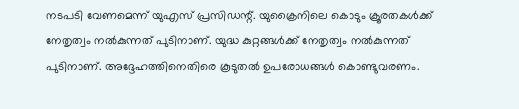നടപടി വേണമെന്ന് യുഎസ് പ്രസിഡന്റ്. യുക്രൈനിലെ കൊടും ക്രൂരതകള്‍ക്ക് നേതൃത്വം നല്‍കുന്നത് പുടിനാണ്. യുദ്ധ കുറ്റങ്ങള്‍ക്ക് നേതൃത്വം നല്‍കുന്നത് പുടിനാണ്. അദ്ദേഹത്തിനെതിരെ കൂടുതല്‍ ഉപരോധങ്ങള്‍ കൊണ്ടുവരണം.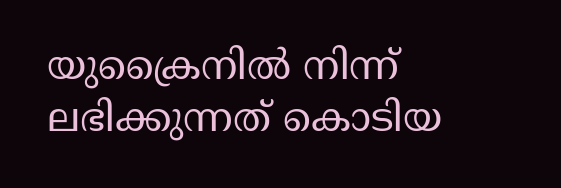യുക്രൈനില്‍ നിന്ന് ലഭിക്കുന്നത് കൊടിയ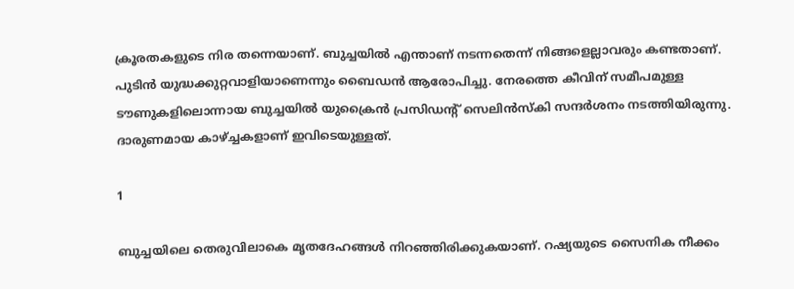ക്രൂരതകളുടെ നിര തന്നെയാണ്. ബുച്ചയില്‍ എന്താണ് നടന്നതെന്ന് നിങ്ങളെല്ലാവരും കണ്ടതാണ്. പുടിന്‍ യുദ്ധക്കുറ്റവാളിയാണെന്നും ബൈഡന്‍ ആരോപിച്ചു. നേരത്തെ കീവിന് സമീപമുള്ള ടൗണുകളിലൊന്നായ ബുച്ചയില്‍ യുക്രൈന്‍ പ്രസിഡന്റ് സെലിന്‍സ്‌കി സന്ദര്‍ശനം നടത്തിയിരുന്നു. ദാരുണമായ കാഴ്ച്ചകളാണ് ഇവിടെയുള്ളത്.

1

ബുച്ചയിലെ തെരുവിലാകെ മൃതദേഹങ്ങള്‍ നിറഞ്ഞിരിക്കുകയാണ്. റഷ്യയുടെ സൈനിക നീക്കം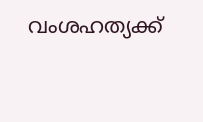വംശഹത്യക്ക്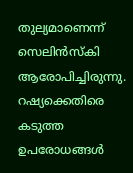തുല്യമാണെന്ന് സെലിന്‍സ്‌കി ആരോപിച്ചിരുന്നു. റഷ്യക്കെതിരെ കടുത്ത ഉപരോധങ്ങള്‍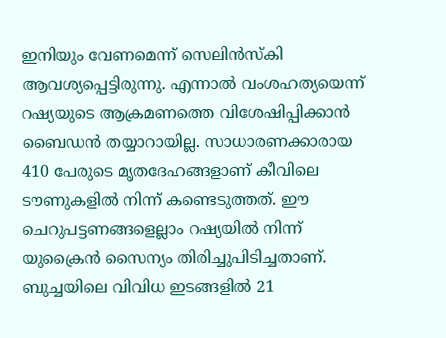ഇനിയും വേണമെന്ന് സെലിന്‍സ്‌കി ആവശ്യപ്പെട്ടിരുന്നു. എന്നാല്‍ വംശഹത്യയെന്ന് റഷ്യയുടെ ആക്രമണത്തെ വിശേഷിപ്പിക്കാന്‍ ബൈഡന്‍ തയ്യാറായില്ല. സാധാരണക്കാരായ 410 പേരുടെ മൃതദേഹങ്ങളാണ് കീവിലെ ടൗണുകളില്‍ നിന്ന് കണ്ടെടുത്തത്. ഈ ചെറുപട്ടണങ്ങളെല്ലാം റഷ്യയില്‍ നിന്ന് യുക്രൈന്‍ സൈന്യം തിരിച്ചുപിടിച്ചതാണ്. ബുച്ചയിലെ വിവിധ ഇടങ്ങളില്‍ 21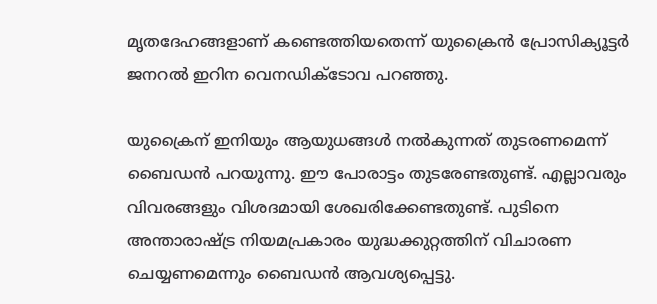മൃതദേഹങ്ങളാണ് കണ്ടെത്തിയതെന്ന് യുക്രൈന്‍ പ്രോസിക്യൂട്ടര്‍ ജനറല്‍ ഇറിന വെനഡിക്ടോവ പറഞ്ഞു.

യുക്രൈന് ഇനിയും ആയുധങ്ങള്‍ നല്‍കുന്നത് തുടരണമെന്ന് ബൈഡന്‍ പറയുന്നു. ഈ പോരാട്ടം തുടരേണ്ടതുണ്ട്. എല്ലാവരും വിവരങ്ങളും വിശദമായി ശേഖരിക്കേണ്ടതുണ്ട്. പുടിനെ അന്താരാഷ്ട്ര നിയമപ്രകാരം യുദ്ധക്കുറ്റത്തിന് വിചാരണ ചെയ്യണമെന്നും ബൈഡന്‍ ആവശ്യപ്പെട്ടു.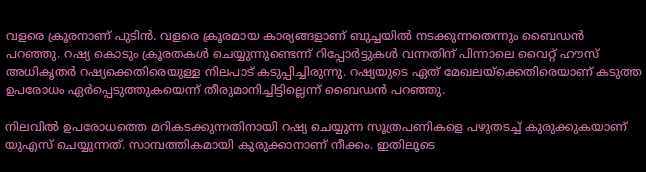വളരെ ക്രൂരനാണ് പുടിന്‍. വളരെ ക്രൂരമായ കാര്യങ്ങളാണ് ബുച്ചയില്‍ നടക്കുന്നതെന്നും ബൈഡന്‍ പറഞ്ഞു. റഷ്യ കൊടും ക്രൂരതകള്‍ ചെയ്യുന്നുണ്ടെന്ന് റിപ്പോര്‍ട്ടുകള്‍ വന്നതിന് പിന്നാലെ വൈറ്റ് ഹൗസ് അധികൃതര്‍ റഷ്യക്കെതിരെയുള്ള നിലപാട് കടുപ്പിച്ചിരുന്നു. റഷ്യയുടെ ഏത് മേഖലയ്‌ക്കെതിരെയാണ് കടുത്ത ഉപരോധം ഏര്‍പ്പെടുത്തുകയെന്ന് തീരുമാനിച്ചിട്ടില്ലെന്ന് ബൈഡന്‍ പറഞ്ഞു.

നിലവില്‍ ഉപരോധത്തെ മറികടക്കുന്നതിനായി റഷ്യ ചെയ്യുന്ന സൂത്രപണികളെ പഴുതടച്ച് കുരുക്കുകയാണ് യുഎസ് ചെയ്യുന്നത്. സാമ്പത്തികമായി കുരുക്കാനാണ് നീക്കം. ഇതിലൂടെ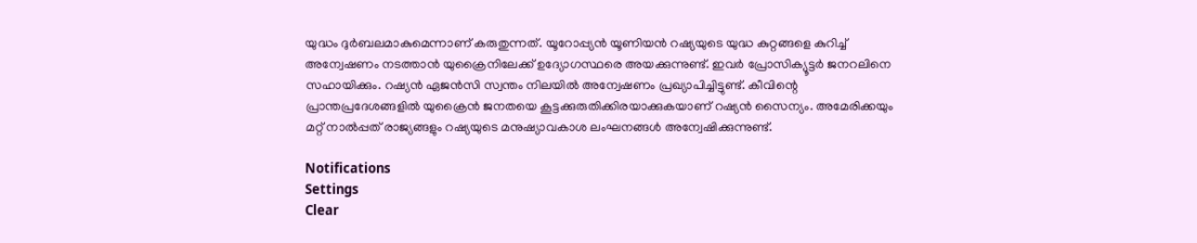യുദ്ധം ദുര്‍ബലമാകുമെന്നാണ് കരുതുന്നത്. യൂറോപ്പ്യന്‍ യൂണിയന്‍ റഷ്യയുടെ യുദ്ധ കുറ്റങ്ങളെ കുറിച്ച് അന്വേഷണം നടത്താന്‍ യുക്രൈനിലേക്ക് ഉദ്യോഗസ്ഥരെ അയക്കുന്നുണ്ട്. ഇവര്‍ പ്രോസിക്യൂട്ടര്‍ ജനറലിനെ സഹായിക്കും. റഷ്യന്‍ ഏജന്‍സി സ്വന്തം നിലയില്‍ അന്വേഷണം പ്രഖ്യാപിച്ചിട്ടുണ്ട്. കീവിന്റെ പ്രാന്തപ്രദേശങ്ങളില്‍ യുക്രൈന്‍ ജനതയെ കൂട്ടക്കുരുതിക്കിരയാക്കുകയാണ് റഷ്യന്‍ സൈന്യം. അമേരിക്കയും മറ്റ് നാല്‍പ്പത് രാജ്യങ്ങളും റഷ്യയുടെ മനുഷ്യാവകാശ ലംഘനങ്ങള്‍ അന്വേഷിക്കുന്നുണ്ട്.

Notifications
Settings
Clear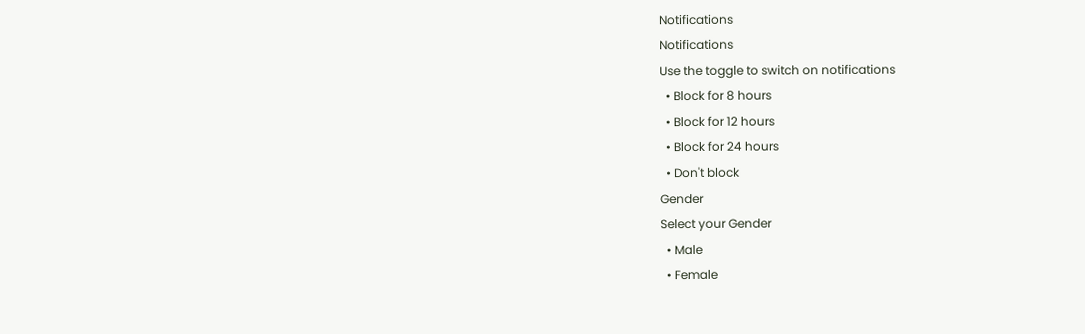Notifications
Notifications
Use the toggle to switch on notifications
  • Block for 8 hours
  • Block for 12 hours
  • Block for 24 hours
  • Don't block
Gender
Select your Gender
  • Male
  • Female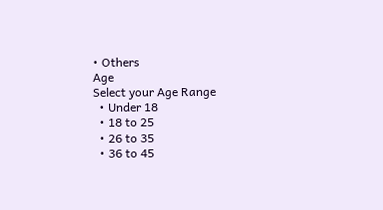• Others
Age
Select your Age Range
  • Under 18
  • 18 to 25
  • 26 to 35
  • 36 to 45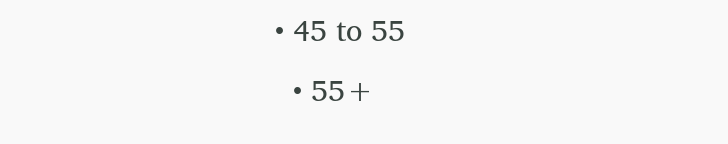• 45 to 55
  • 55+